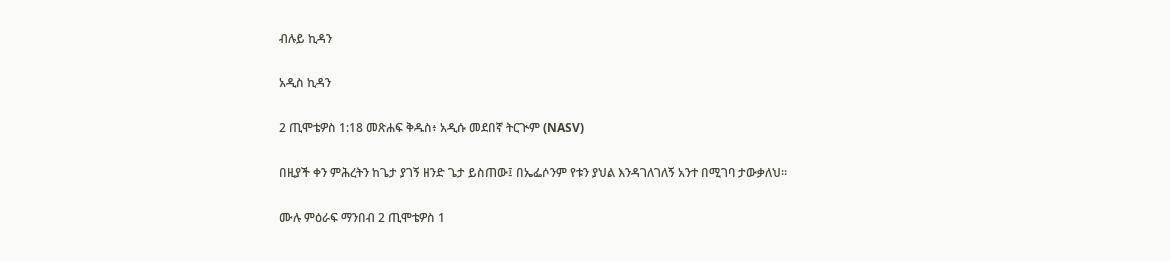ብሉይ ኪዳን

አዲስ ኪዳን

2 ጢሞቴዎስ 1:18 መጽሐፍ ቅዱስ፥ አዲሱ መደበኛ ትርጒም (NASV)

በዚያች ቀን ምሕረትን ከጌታ ያገኝ ዘንድ ጌታ ይስጠው፤ በኤፌሶንም የቱን ያህል እንዳገለገለኝ አንተ በሚገባ ታውቃለህ።

ሙሉ ምዕራፍ ማንበብ 2 ጢሞቴዎስ 1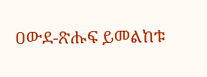ዐውደ-ጽሑፍ ይመልከቱ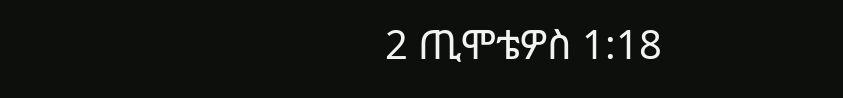2 ጢሞቴዎስ 1:18